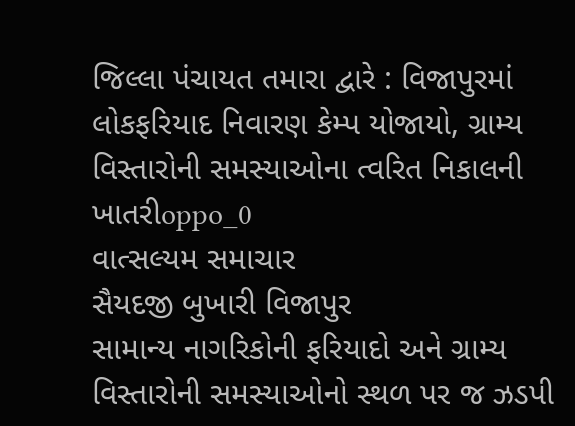જિલ્લા પંચાયત તમારા દ્વારે : વિજાપુરમાં લોકફરિયાદ નિવારણ કેમ્પ યોજાયો, ગ્રામ્ય વિસ્તારોની સમસ્યાઓના ત્વરિત નિકાલની ખાતરીoppo_0
વાત્સલ્યમ સમાચાર
સૈયદજી બુખારી વિજાપુર
સામાન્ય નાગરિકોની ફરિયાદો અને ગ્રામ્ય વિસ્તારોની સમસ્યાઓનો સ્થળ પર જ ઝડપી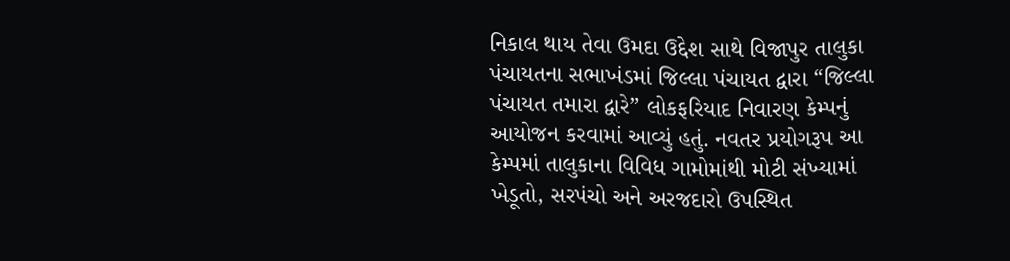નિકાલ થાય તેવા ઉમદા ઉદ્દેશ સાથે વિજાપુર તાલુકા પંચાયતના સભાખંડમાં જિલ્લા પંચાયત દ્વારા “જિલ્લા પંચાયત તમારા દ્વારે” લોકફરિયાદ નિવારણ કેમ્પનું આયોજન કરવામાં આવ્યું હતું. નવતર પ્રયોગરૂપ આ કેમ્પમાં તાલુકાના વિવિધ ગામોમાંથી મોટી સંખ્યામાં ખેડૂતો, સરપંચો અને અરજદારો ઉપસ્થિત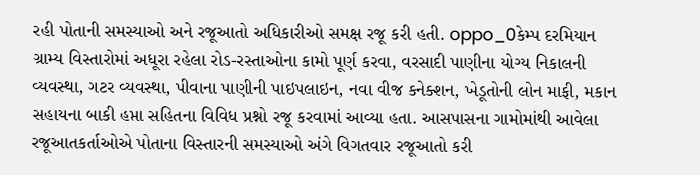રહી પોતાની સમસ્યાઓ અને રજૂઆતો અધિકારીઓ સમક્ષ રજૂ કરી હતી. oppo_0કેમ્પ દરમિયાન ગ્રામ્ય વિસ્તારોમાં અધૂરા રહેલા રોડ-રસ્તાઓના કામો પૂર્ણ કરવા, વરસાદી પાણીના યોગ્ય નિકાલની વ્યવસ્થા, ગટર વ્યવસ્થા, પીવાના પાણીની પાઇપલાઇન, નવા વીજ કનેક્શન, ખેડૂતોની લોન માફી, મકાન સહાયના બાકી હપ્તા સહિતના વિવિધ પ્રશ્નો રજૂ કરવામાં આવ્યા હતા. આસપાસના ગામોમાંથી આવેલા રજૂઆતકર્તાઓએ પોતાના વિસ્તારની સમસ્યાઓ અંગે વિગતવાર રજૂઆતો કરી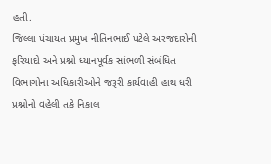હતી.
જિલ્લા પંચાયત પ્રમુખ નીતિનભાઈ પટેલે અરજદારોની ફરિયાદો અને પ્રશ્નો ધ્યાનપૂર્વક સાંભળી સંબંધિત વિભાગોના અધિકારીઓને જરૂરી કાર્યવાહી હાથ ધરી પ્રશ્નોનો વહેલી તકે નિકાલ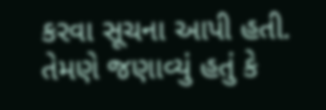કરવા સૂચના આપી હતી. તેમણે જણાવ્યું હતું કે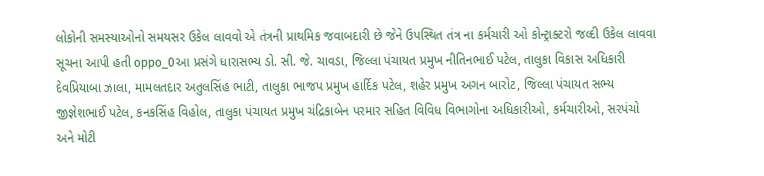લોકોની સમસ્યાઓનો સમયસર ઉકેલ લાવવો એ તંત્રની પ્રાથમિક જવાબદારી છે જેને ઉપસ્થિત તંત્ર ના કર્મચારી ઓ કોન્ટ્રાક્ટરો જલ્દી ઉકેલ લાવવા સૂચના આપી હતી oppo_0આ પ્રસંગે ધારાસભ્ય ડો. સી. જે. ચાવડા, જિલ્લા પંચાયત પ્રમુખ નીતિનભાઈ પટેલ, તાલુકા વિકાસ અધિકારી દેવપ્રિયાબા ઝાલા, મામલતદાર અતુલસિંહ ભાટી, તાલુકા ભાજપ પ્રમુખ હાર્દિક પટેલ, શહેર પ્રમુખ અગન બારોટ, જિલ્લા પંચાયત સભ્ય જીજ્ઞેશભાઈ પટેલ, કનકસિંહ વિહોલ, તાલુકા પંચાયત પ્રમુખ ચંદ્રિકાબેન પરમાર સહિત વિવિધ વિભાગોના અધિકારીઓ, કર્મચારીઓ, સરપંચો અને મોટી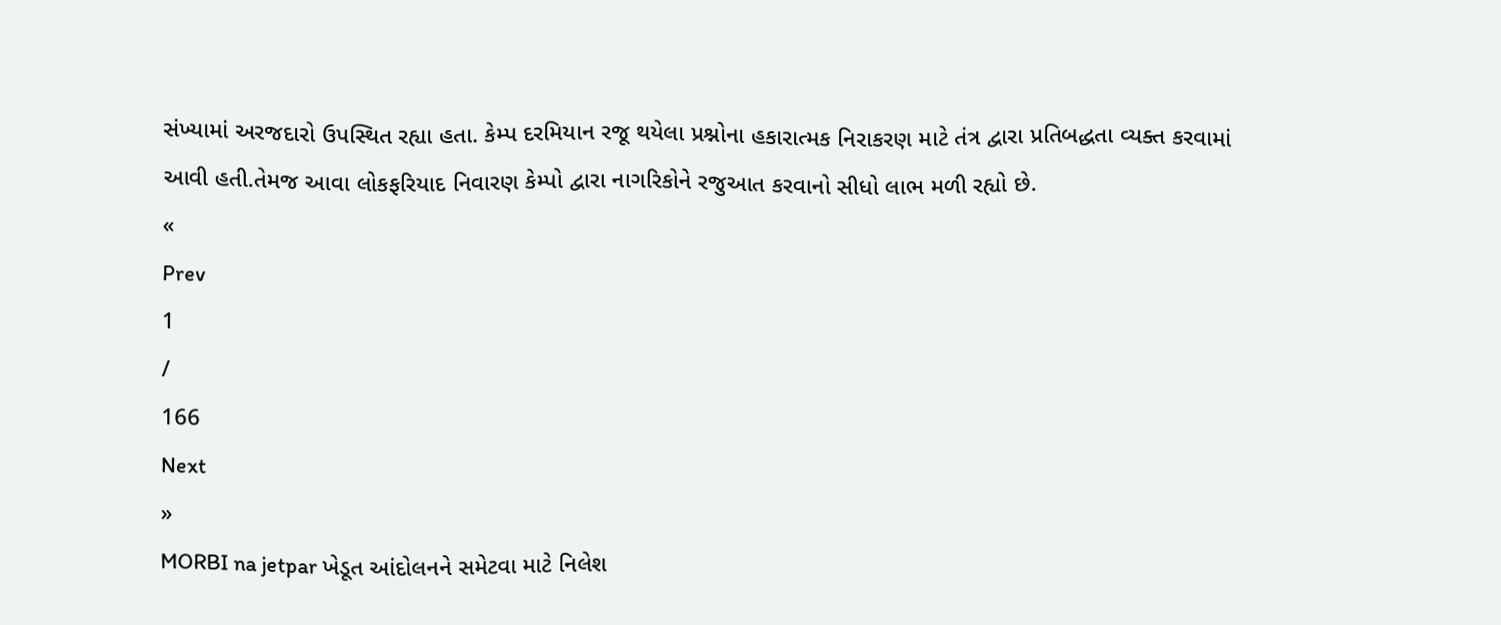સંખ્યામાં અરજદારો ઉપસ્થિત રહ્યા હતા. કેમ્પ દરમિયાન રજૂ થયેલા પ્રશ્નોના હકારાત્મક નિરાકરણ માટે તંત્ર દ્વારા પ્રતિબદ્ધતા વ્યક્ત કરવામાં આવી હતી.તેમજ આવા લોકફરિયાદ નિવારણ કેમ્પો દ્વારા નાગરિકોને રજુઆત કરવાનો સીધો લાભ મળી રહ્યો છે.
«
Prev
1
/
166
Next
»
MORBI na jetpar ખેડૂત આંદોલનને સમેટવા માટે નિલેશ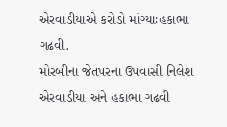એરવાડીયાએ કરોડો માંગ્યાઃહકાભા ગઢવી.
મોરબીના જેતપરના ઉપવાસી નિલેશ એરવાડીયા અને હકાભા ગઢવી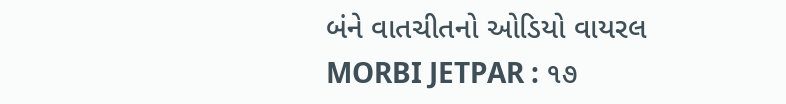બંને વાતચીતનો ઓડિયો વાયરલ
MORBI JETPAR : ૧૭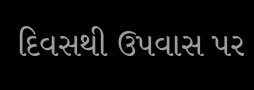દિવસથી ઉપવાસ પર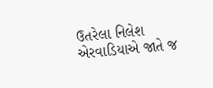ઉતરેલા નિલેશ એરવાડિયાએ જાતે જ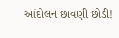આંદોલન છાવણી છોડી!